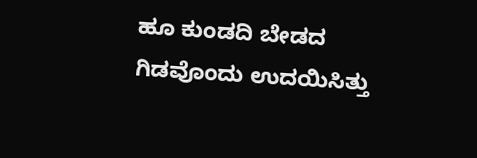ಹೂ ಕುಂಡದಿ ಬೇಡದ ಗಿಡವೊಂದು ಉದಯಿಸಿತ್ತು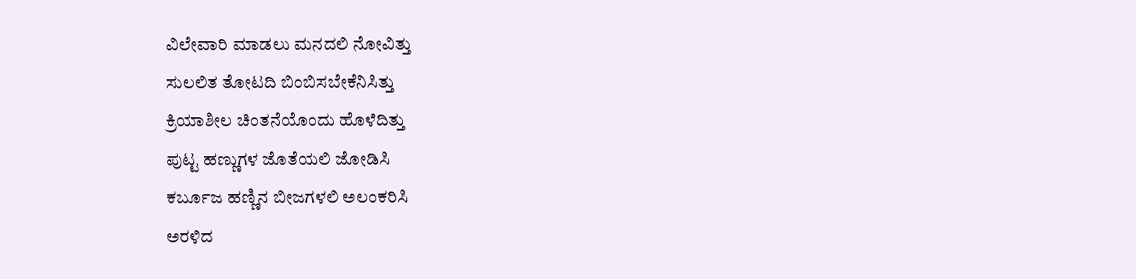ವಿಲೇವಾರಿ ಮಾಡಲು ಮನದಲಿ ನೋವಿತ್ತು
ಸುಲಲಿತ ತೋಟದಿ ಬಿಂಬಿಸಬೇಕೆನಿಸಿತ್ತು
ಕ್ರಿಯಾಶೀಲ ಚಿಂತನೆಯೊಂದು ಹೊಳೆದಿತ್ತು
ಪುಟ್ಟ ಹಣ್ಣುಗಳ ಜೊತೆಯಲಿ ಜೋಡಿಸಿ
ಕರ್ಬೂಜ ಹಣ್ಣಿನ ಬೀಜಗಳಲಿ ಅಲಂಕರಿಸಿ
ಅರಳಿದ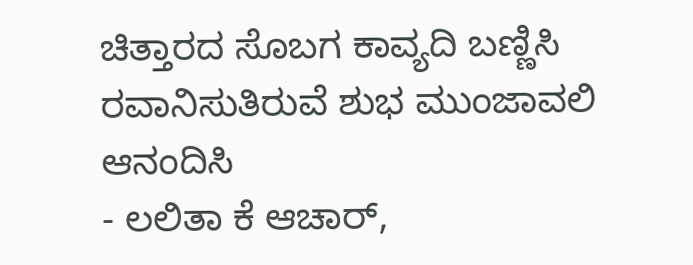ಚಿತ್ತಾರದ ಸೊಬಗ ಕಾವ್ಯದಿ ಬಣ್ಣಿಸಿ
ರವಾನಿಸುತಿರುವೆ ಶುಭ ಮುಂಜಾವಲಿ ಆನಂದಿಸಿ
- ಲಲಿತಾ ಕೆ ಆಚಾರ್,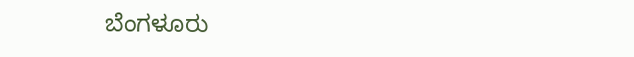ಬೆಂಗಳೂರು